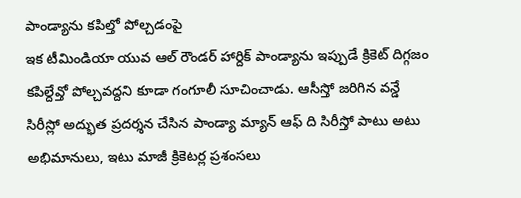పాండ్యాను కపిల్తో పోల్చడంపై
ఇక టీమిండియా యువ ఆల్ రౌండర్ హార్దిక్ పాండ్యాను ఇప్పుడే క్రికెట్ దిగ్గజం కపిల్దేవ్తో పోల్చవద్దని కూడా గంగూలీ సూచించాడు. ఆసీస్తో జరిగిన వన్డే సిరీస్లో అద్భుత ప్రదర్శన చేసిన పాండ్యా మ్యాన్ ఆఫ్ ది సిరీస్తో పాటు అటు అభిమానులు, ఇటు మాజీ క్రికెటర్ల ప్రశంసలు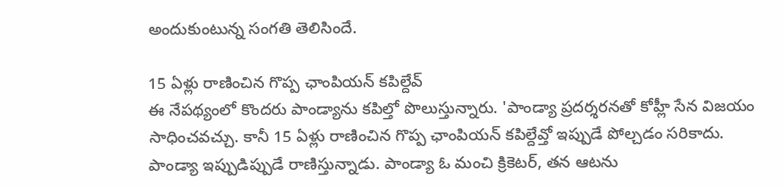అందుకుంటున్న సంగతి తెలిసిందే.

15 ఏళ్లు రాణించిన గొప్ప ఛాంపియన్ కపిల్దేవ్
ఈ నేపథ్యంలో కొందరు పాండ్యాను కపిల్తో పొలుస్తున్నారు. 'పాండ్యా ప్రదర్శరనతో కోహ్లీ సేన విజయం సాధించవచ్చు. కానీ 15 ఏళ్లు రాణించిన గొప్ప ఛాంపియన్ కపిల్దేవ్తో ఇప్పుడే పోల్చడం సరికాదు. పాండ్యా ఇప్పుడిప్పుడే రాణిస్తున్నాడు. పాండ్యా ఓ మంచి క్రికెటర్, తన ఆటను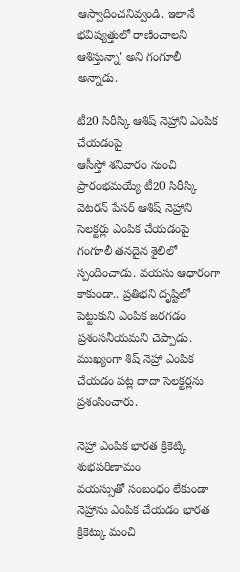ఆస్వాదించనివ్వండి. ఇలానే భవిష్యత్తులో రాణించాలని ఆశిస్తున్నా' అని గంగూలీ అన్నాడు.

టీ20 సిరీస్కి ఆశిష్ నెహ్రాని ఎంపిక చేయడంపై
ఆసీస్తో శనివారం నుంచి ప్రారంభమయ్యే టీ20 సిరీస్కి వెటరన్ పేసర్ ఆశిష్ నెహ్రాని సెలక్టర్లు ఎంపిక చేయడంపై గంగూలీ తనదైన శైలిలో స్పందించాడు. వయసు ఆధారంగా కాకుండా.. ప్రతిభని దృష్టిలో పెట్టుకుని ఎంపిక జరగడం ప్రశంసనీయమని చెప్పాడు. ముఖ్యంగా శిష్ నెహ్రా ఎంపిక చేయడం పట్ల దాదా సెలక్టర్లను ప్రశంసించారు.

నెహ్రా ఎంపిక భారత క్రికెట్కి శుభపరిణామం
వయస్సుతో సంబంధం లేకుండా నెహ్రాను ఎంపిక చేయడం భారత క్రికెట్కు మంచి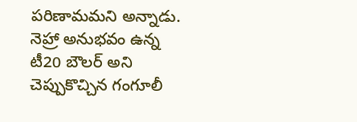పరిణామమని అన్నాడు. నెహ్రా అనుభవం ఉన్న టీ20 బౌలర్ అని చెప్పుకొచ్చిన గంగూలీ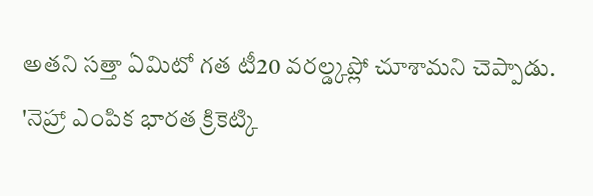అతని సత్తా ఏమిటో గత టీ20 వరల్డ్కప్లో చూశామని చెప్పాడు. 'నెహ్రా ఎంపిక భారత క్రికెట్కి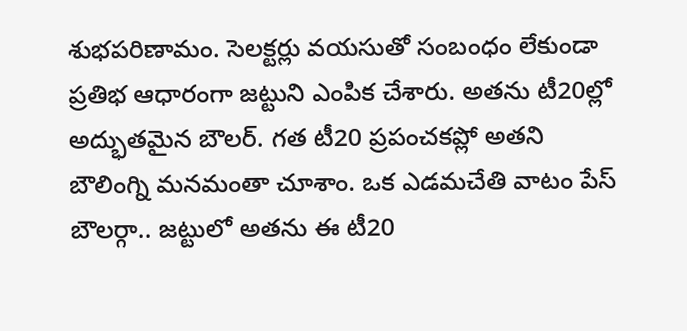శుభపరిణామం. సెలక్టర్లు వయసుతో సంబంధం లేకుండా ప్రతిభ ఆధారంగా జట్టుని ఎంపిక చేశారు. అతను టీ20ల్లో అద్భుతమైన బౌలర్. గత టీ20 ప్రపంచకప్లో అతని బౌలింగ్ని మనమంతా చూశాం. ఒక ఎడమచేతి వాటం పేస్ బౌలర్గా.. జట్టులో అతను ఈ టీ20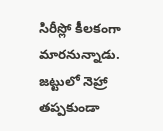సిరీస్లో కీలకంగా మారనున్నాడు. జట్టులో నెహ్రా తప్పకుండా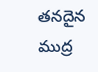తనదైన ముద్ర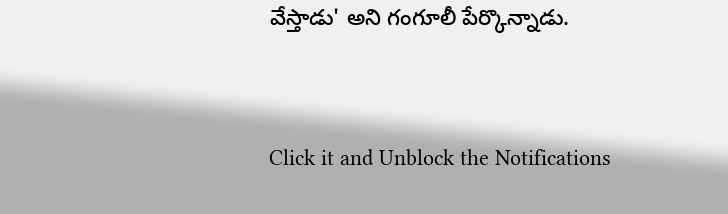వేస్తాడు' అని గంగూలీ పేర్కొన్నాడు.


Click it and Unblock the Notifications